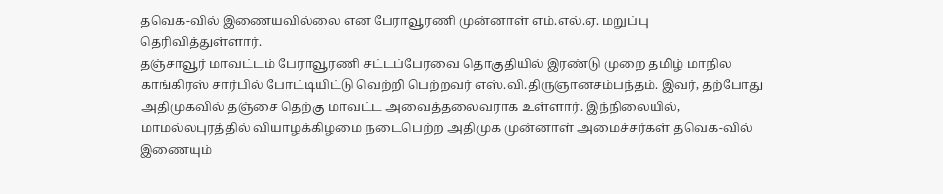தவெக-வில் இணையவில்லை என பேராவூரணி முன்னாள் எம்.எல்.ஏ. மறுப்பு தெரிவித்துள்ளார்.
தஞ்சாவூர் மாவட்டம் பேராவூரணி சட்டப்பேரவை தொகுதியில் இரண்டு முறை தமிழ் மாநில காங்கிரஸ் சார்பில் போட்டியிட்டு வெற்றி பெற்றவர் எஸ்.வி.திருஞானசம்பந்தம். இவர், தற்போது அதிமுகவில் தஞ்சை தெற்கு மாவட்ட அவைத்தலைவராக உள்ளார். இந்நிலையில், மாமல்லபுரத்தில் வியாழக்கிழமை நடைபெற்ற அதிமுக முன்னாள் அமைச்சர்கள் தவெக-வில் இணையும்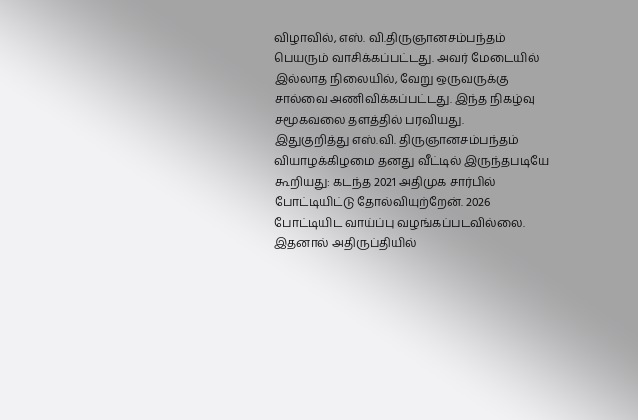விழாவில், எஸ். வி.திருஞானசம்பந்தம் பெயரும் வாசிக்கப்பட்டது. அவர் மேடையில் இல்லாத நிலையில், வேறு ஒருவருக்கு சால்வை அணிவிக்கப்பட்டது. இந்த நிகழ்வு சமூகவலை தளத்தில் பரவியது.
இதுகுறித்து எஸ்.வி. திருஞானசம்பந்தம் வியாழக்கிழமை தனது வீட்டில் இருந்தபடியே கூறியது: கடந்த 2021 அதிமுக சார்பில் போட்டியிட்டு தோல்வியுற்றேன். 2026 போட்டியிட வாய்ப்பு வழங்கப்படவில்லை. இதனால் அதிருப்தியில்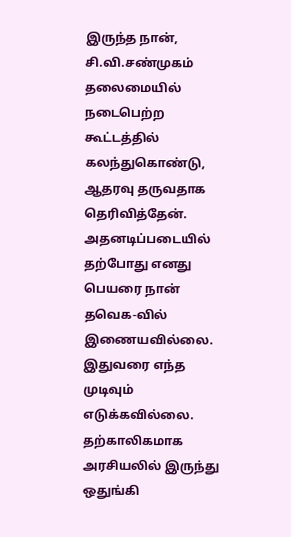இருந்த நான், சி.வி.சண்முகம் தலைமையில் நடைபெற்ற கூட்டத்தில் கலந்துகொண்டு, ஆதரவு தருவதாக தெரிவித்தேன். அதனடிப்படையில் தற்போது எனது பெயரை நான் தவெக-வில் இணையவில்லை. இதுவரை எந்த முடிவும் எடுக்கவில்லை. தற்காலிகமாக அரசியலில் இருந்து ஒதுங்கி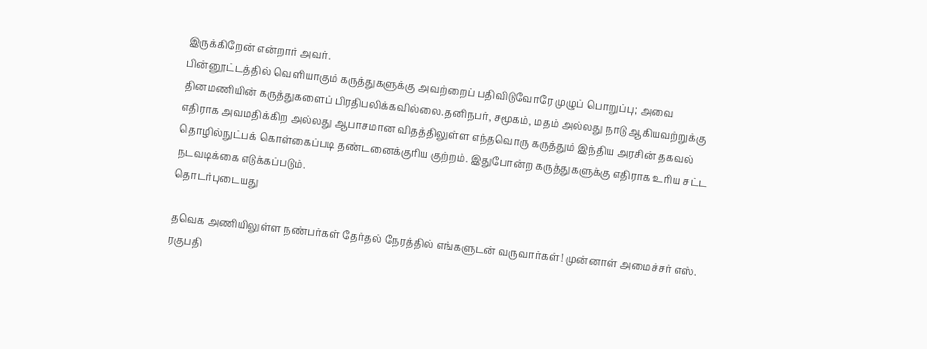இருக்கிறேன் என்றார் அவர்.
பின்னூட்டத்தில் வெளியாகும் கருத்துகளுக்கு அவற்றைப் பதிவிடுவோரே முழுப் பொறுப்பு; அவை தினமணியின் கருத்துகளைப் பிரதிபலிக்கவில்லை.தனிநபர், சமூகம், மதம் அல்லது நாடு ஆகியவற்றுக்கு எதிராக அவமதிக்கிற அல்லது ஆபாசமான விதத்திலுள்ள எந்தவொரு கருத்தும் இந்திய அரசின் தகவல் தொழில்நுட்பக் கொள்கைப்படி தண்டனைக்குரிய குற்றம். இதுபோன்ற கருத்துகளுக்கு எதிராக உரிய சட்ட நடவடிக்கை எடுக்கப்படும்.
தொடர்புடையது

தவெக அணியிலுள்ள நண்பர்கள் தேர்தல் நேரத்தில் எங்களுடன் வருவார்கள்! முன்னாள் அமைச்சர் எஸ். ரகுபதி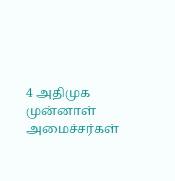4 அதிமுக முன்னாள் அமைச்சர்கள்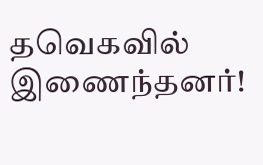தவெகவில் இணைந்தனர்!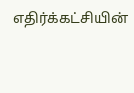எதிர்க்கட்சியின்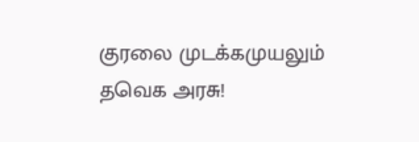குரலை முடக்கமுயலும் தவெக அரசு!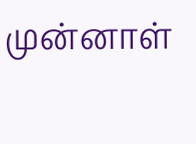முன்னாள்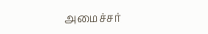அமைச்சர்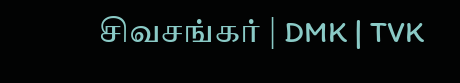சிவசங்கர் | DMK | TVK